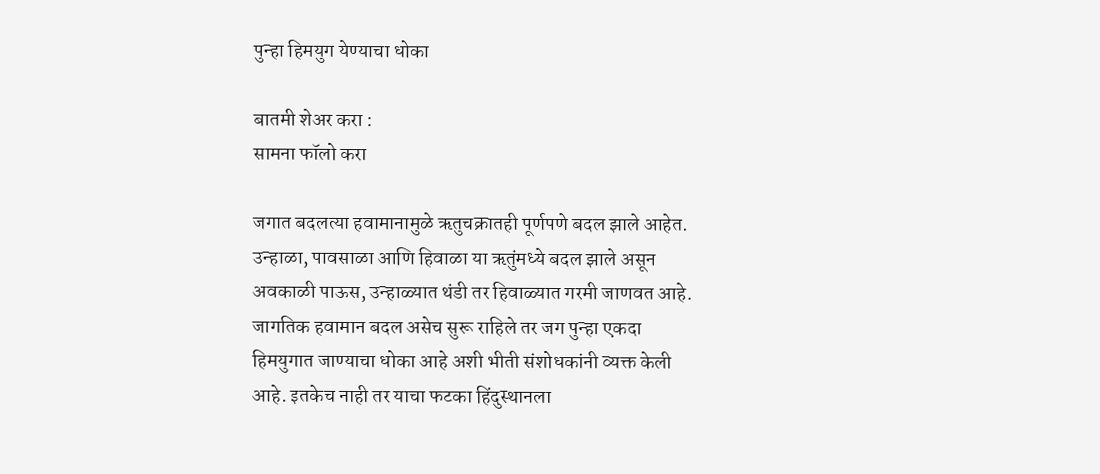पुन्हा हिमयुग येण्याचा धोका

बातमी शेअर करा :
सामना फॉलो करा

जगात बदलत्या हवामानामुळे ऋतुचक्रातही पूर्णपणे बदल झाले आहेत. उन्हाळा, पावसाळा आणि हिवाळा या ऋतुंमध्ये बदल झाले असून अवकाळी पाऊस, उन्हाळ्यात थंडी तर हिवाळ्यात गरमी जाणवत आहे. जागतिक हवामान बदल असेच सुरू राहिले तर जग पुन्हा एकदा हिमयुगात जाण्याचा धोका आहे अशी भीती संशोधकांनी व्यक्त केली आहे. इतकेच नाही तर याचा फटका हिंदुस्थानला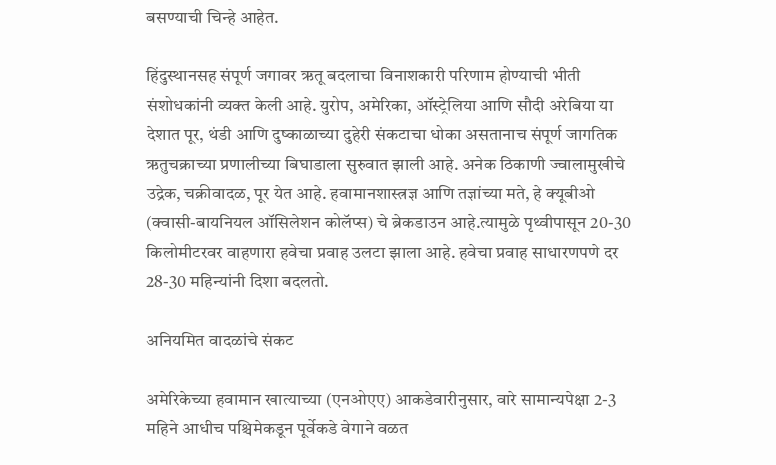बसण्याची चिन्हे आहेत.

हिंदुस्थानसह संपूर्ण जगावर ऋतू बदलाचा विनाशकारी परिणाम होण्याची भीती संशोधकांनी व्यक्त केली आहे. युरोप, अमेरिका, ऑस्ट्रेलिया आणि सौदी अरेबिया या देशात पूर, थंडी आणि दुष्काळाच्या दुहेरी संकटाचा धोका असतानाच संपूर्ण जागतिक ऋतुचक्राच्या प्रणालीच्या बिघाडाला सुरुवात झाली आहे. अनेक ठिकाणी ज्वालामुखीचे उद्रेक, चक्रीवादळ, पूर येत आहे. हवामानशास्त्रज्ञ आणि तज्ञांच्या मते, हे क्यूबीओ (क्वासी-बायनियल ऑसिलेशन कोलॅप्स) चे ब्रेकडाउन आहे.त्यामुळे पृथ्वीपासून 20-30 किलोमीटरवर वाहणारा हवेचा प्रवाह उलटा झाला आहे. हवेचा प्रवाह साधारणपणे दर 28-30 महिन्यांनी दिशा बदलतो.

अनियमित वादळांचे संकट

अमेरिकेच्या हवामान खात्याच्या (एनओएए) आकडेवारीनुसार, वारे सामान्यपेक्षा 2-3 महिने आधीच पश्चिमेकडून पूर्वेकडे वेगाने वळत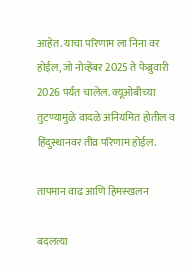आहेत. याचा परिणाम ला निना वर होईल, जो नोव्हेंबर 2025 ते फेब्रुवारी 2026 पर्यंत चालेल. क्यूओबीच्या तुटण्यामुळे वादळे अनियमित होतील व हिंदुस्थानवर तीव्र परिणाम होईल.

तापमान वाढ आणि हिमस्खलन

बदलत्या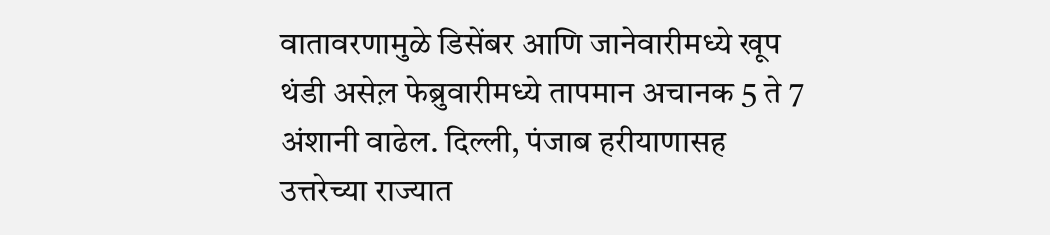वातावरणामुळे डिसेंबर आणि जानेवारीमध्ये खूप थंडी असेल़ फेब्रुवारीमध्ये तापमान अचानक 5 ते 7 अंशानी वाढेल. दिल्ली, पंजाब हरीयाणासह उत्तरेच्या राज्यात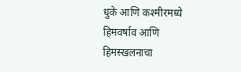धुके आणि कश्मीरमध्ये हिमवर्षाव आणि हिमस्खलनाचा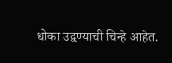धोका उद्वण्याची चिन्हे आहेत.